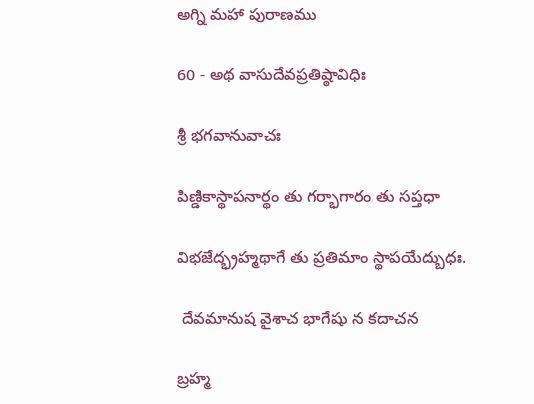అగ్ని మహా పురాణము

60 - అథ వాసుదేవప్రతిష్ఠావిధిః

శ్రీ భగవానువాచః

పిణ్డికాస్థాపనార్థం తు గర్భాగారం తు సప్తధా

విభజేద్భ్రహ్మథాగే తు ప్రతిమాం స్థాపయేద్బుధః.

 దేవమానుష వైశాచ భాగేషు న కదాచన

బ్రహ్మ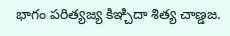భాగం పరిత్యజ్య కిఞ్చిదా శిత్య చాణ్డజ.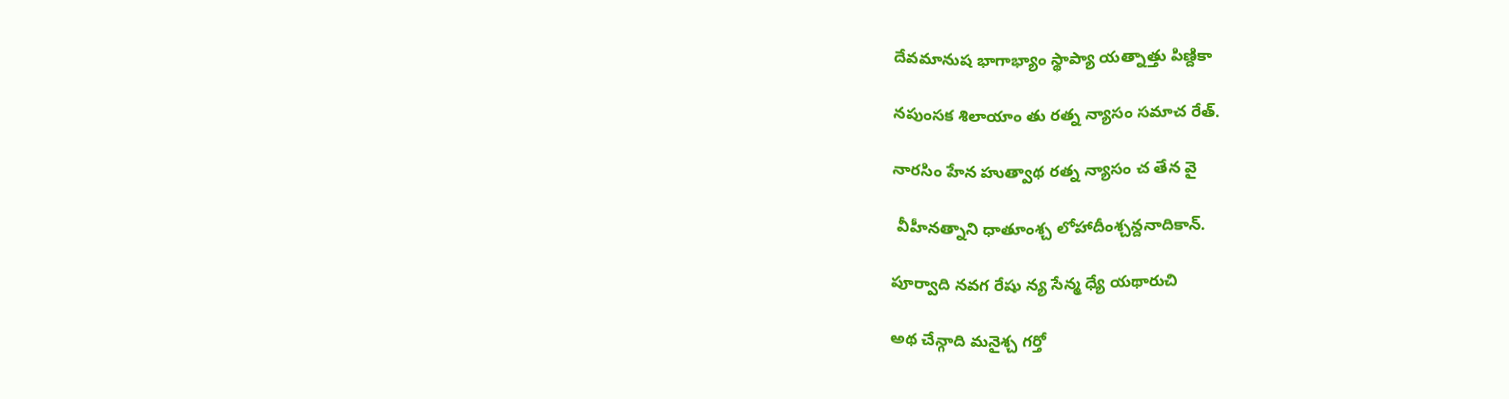దేవమానుష భాగాభ్యాం స్థాప్యా యత్నాత్తు పిణ్దికా

నపుంసక శిలాయాం తు రత్న న్యాసం సమాచ రేత్.

నారసిం హేన హుత్వాథ రత్న న్యాసం చ తేన వై

 వీహీనత్నాని ధాతూంశ్చ లోహాదీంశ్చన్దనాదికాన్.

పూర్వాది నవగ రేషు న్య సేన్మ ధ్యే యథారుచి

అథ చేన్గాది మనైశ్చ గర్తో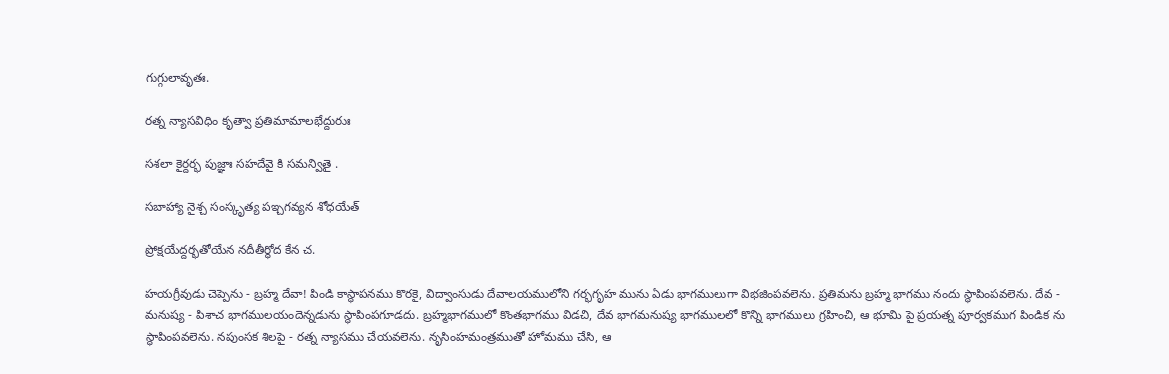గుగ్గులావృతః.

రత్న న్యాసవిధిం కృత్వా ప్రతిమామాలభేద్దురుః

సశలా కైర్దర్భ పుజ్ఞాః సహదేవై కి సమన్వితై .

సబాహ్యా నైశ్చ సంస్కృత్య పఇ్చగవ్యన శోధయేత్

ప్రోక్షయేద్దర్భతోయేన నదీతీర్థోద కేన చ.

హయగ్రీవుడు చెప్పెను - బ్రహ్మ దేవా! పిండి కాస్థాపనము కొరకై, విద్వాంసుడు దేవాలయములోని గర్భగృహ మును ఏడు భాగములుగా విభజింపవలెను. ప్రతిమను బ్రహ్మ భాగము నందు స్థాపింపవలెను. దేవ - మనుష్య - పిశాచ భాగములయందెన్నడును స్థాపింపగూడదు. బ్రహ్మభాగములో కొంతభాగము విడచి, దేవ భాగమనుష్య భాగములలో కొన్ని భాగములు గ్రహించి, ఆ భూమి పై ప్రయత్న పూర్వకముగ పిండిక ను స్థాపింపవలెను. నపుంసక శిలపై - రత్న న్యాసము చేయవలెను. నృసింహమంత్రముతో హోమము చేసి, ఆ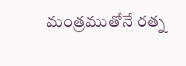మంత్రముతోనే రత్న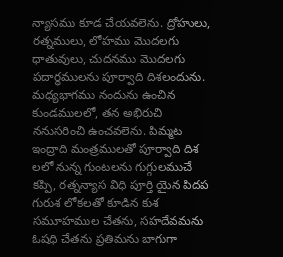న్యాసము కూడ చేయవలెను. ద్రోహులు, రత్నములు, లోహము మొదలగు ధాతువులు, చుదనము మొదలగు పదార్థములను పూర్వాది దిశలందును. మధ్యభాగము నందును ఉంచిన కుండములలో, తన అభిరుచి ననుసరించి ఉంచవలెను. పిమ్మట ఇంద్రాది మంత్రములతో పూర్వాది దిశ లలో నున్న గుంటలను గుగ్గులముచే కప్పి, రత్నన్యాస విధి పూర్తి యైన పిదప గురుశ లోకలతో కూడిన కుశ సమూహముల చేతను, సహదేవమను ఓషధి చేతను ప్రతిమను బాగుగా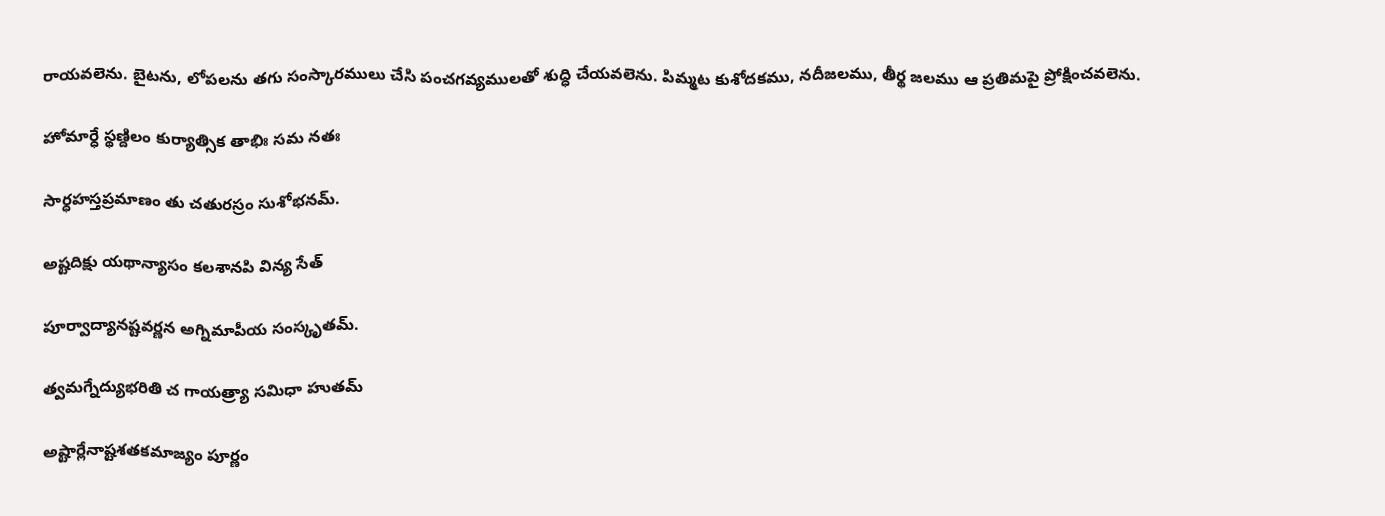రాయవలెను. బైటను, లోపలను తగు సంస్కారములు చేసి పంచగవ్యములతో శుద్ధి చేయవలెను. పిమ్మట కుశోదకము, నదీజలము, తీర్థ జలము ఆ ప్రతిమపై ప్రోక్షించవలెను.

హోమార్ధే స్థణ్దిలం కుర్యాత్సిక తాభిః సమ నతః

సార్ధహస్తప్రమాణం తు చతురస్రం సుశోభనమ్.

అష్టదిక్షు యథాన్యాసం కలశానపి విన్య సేత్

పూర్వాద్యానష్టవర్ణన అగ్నిమాపీయ సంస్కృతమ్.

త్వమగ్నేద్యుభరితి చ గాయత్ర్యా సమిధా హుతమ్

అష్టార్లేనాష్టశతకమాజ్యం పూర్ణం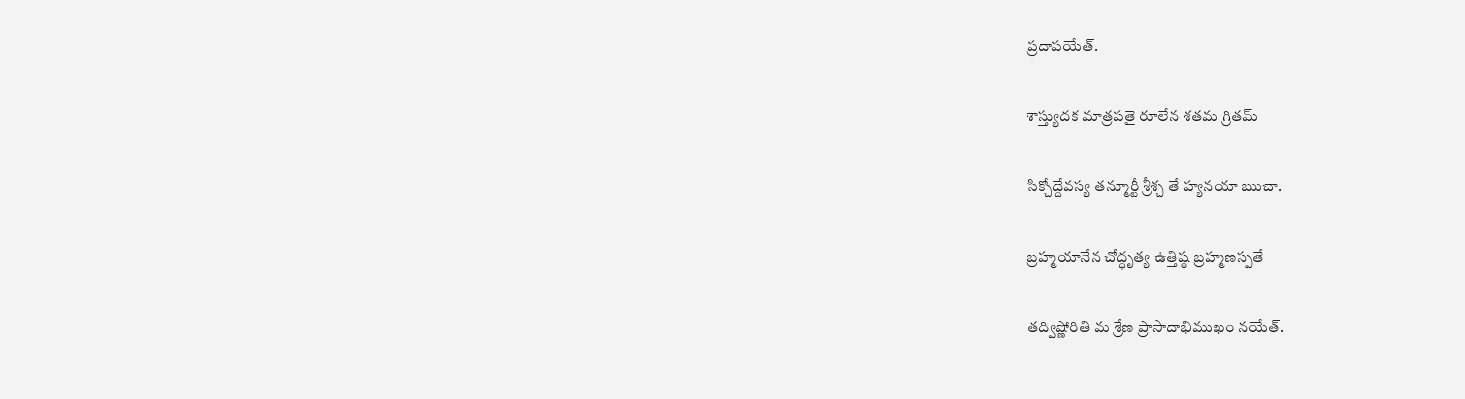ప్రదాపయేత్.

శాస్త్యుదక మాత్రపతై రూలేన శతమ గ్రితమ్

సిక్చోద్దేవస్య తన్మూర్టీ శ్రీశ్చ తే హ్యనయా ఋచా.

బ్రహ్మయానేన చోద్ధృత్య ఉత్తిష్ఠ బ్రహ్మణస్పతే

తద్విష్ణోరితి మ శ్రేణ ప్రాసాదాభిముఖం నయేత్.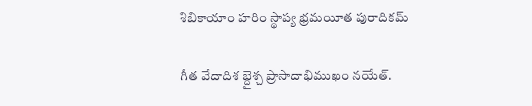శిబికాయాం హరిం స్థాప్య భ్రమయీత పురాదికమ్

గీత వేదాదిశ బ్దైశ్చ ప్రాసాదాభిముఖం నయేత్.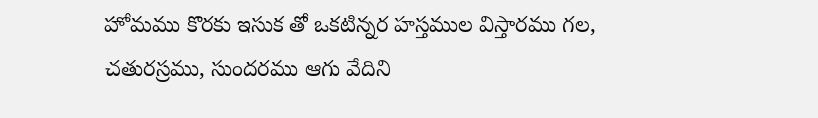హోమము కొరకు ఇసుక తో ఒకటిన్నర హస్తముల విస్తారము గల, చతురస్రము, సుందరము ఆగు వేదిని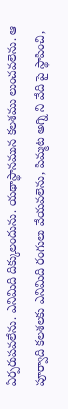ఏర్పరుపవలేను. ఎనిమిది దిక్కులందును. యథాస్థానమున కలశము లుంచవలెను. ఆ పూర్వాది కలశలకు ఎనిమిది రంగులు వేయవలెను, పిమ్మట అగ్ని ని వేది పై స్థాపించి,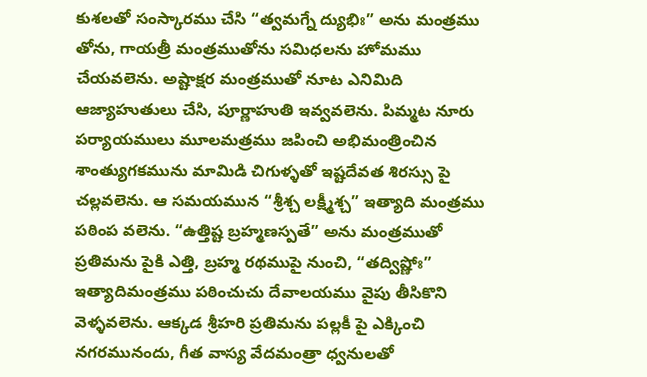కుశలతో సంస్కారము చేసి “త్వమగ్నే ద్యుభిః” అను మంత్రము తోను, గాయత్రీ మంత్రముతోను సమిధలను హోమము చేయవలెను. అష్టాక్షర మంత్రముతో నూట ఎనిమిది ఆజ్యాహుతులు చేసి, పూర్ణాహుతి ఇవ్వవలెను. పిమ్మట నూరు పర్యాయములు మూలమత్రము జపించి అభిమంత్రించిన శాంత్యుగకమును మామిడి చిగుళ్ళతో ఇష్టదేవత శిరస్సు పై చల్లవలెను. ఆ సమయమున “శ్రీశ్చ లక్ష్మీశ్చ” ఇత్యాది మంత్రము పఠింప వలెను. “ఉత్తిష్ట బ్రహ్మణస్పతే” అను మంత్రముతో ప్రతిమను పైకి ఎత్తి, బ్రహ్మ రథముపై నుంచి, “తద్విష్ణోః” ఇత్యాదిమంత్రము పఠించుచు దేవాలయము వైపు తీసికొని వెళ్ళవలెను. ఆక్కడ శ్రీహరి ప్రతిమను పల్లకీ పై ఎక్కించి నగరమునందు, గీత వాస్య వేదమంత్రా ధ్వనులతో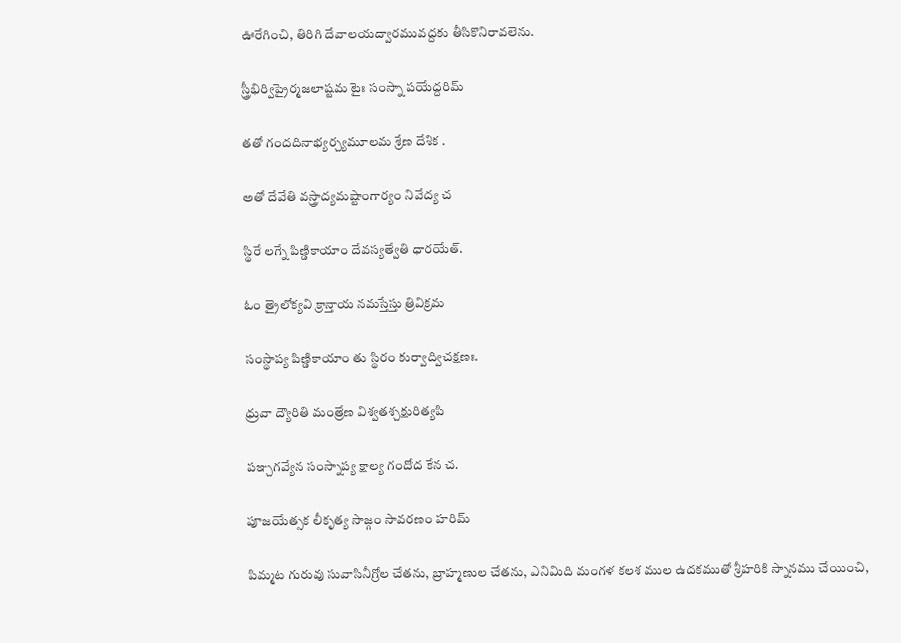ఊరేగించి, తిరిగి దేవాలయద్వారమువద్దకు తీసికొనిరావలెను.

స్త్రీభిర్విప్రైర్మజలాష్టమ టైః సంస్నా పయేద్దరిమ్

తతో గందదినాభ్యర్చ్యమూలమ శ్రేణ దేశిక .

అతో దేవేతి వస్త్రాద్యమష్టాంగార్యం నివేద్య చ

స్థిరే లగ్నే పిణ్డికాయాం దేవస్యత్వేతి ధారయేత్.

ఓం త్రైలోక్యవి క్రాన్తాయ నమస్తేస్తు త్రివిక్రమ

సంస్థాప్య పిణ్డికాయాం తు స్థిరం కుర్వాద్విచక్షణః.

ధ్రువా ద్యౌరితి మంత్రేణ విశ్వతశ్చక్షురిత్యపి

పఞ్చగవ్యేన సంస్నాప్య క్షాల్య గందోద కేన చ.

పూజయేత్సక లీకృత్య సాజ్గం సావరణం హరిమ్

పిమ్మట గురువు సువాసినీగ్రోల చేతను, బ్రాహ్మణుల చేతను, ఎనిమిది మంగళ కలశ ముల ఉదకముతో శ్రీహరికి స్నానము చేయించి,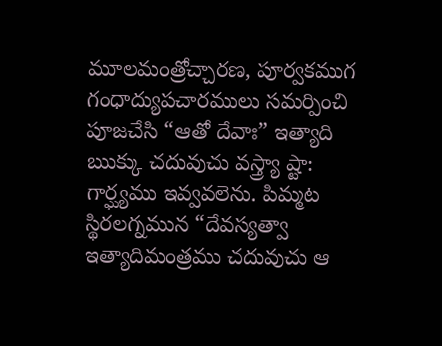మూలమంత్రోచ్చారణ, పూర్వకముగ గంధాద్యుపచారములు సమర్పించి పూజచేసి “ఆతో దేవాః” ఇత్యాది ఋక్కు చదువుచు వస్త్ర్యా ష్టా: గార్ఘ్యము ఇవ్వవలెను. పిమ్మట స్థిరలగ్నమున “దేవస్యత్వా ఇత్యాదిమంత్రము చదువుచు ఆ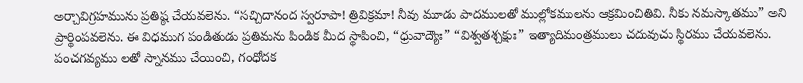అర్చావిగ్రహమును ప్రతిష్ఠ చేయవలెను. “సచ్చిదానంద స్వరూపా! త్రివిక్రమా! నీవు మూడు పాదములతో ముల్లోకములను ఆక్రమించితివి. నీకు నమస్కాతము” అని ప్రార్థింపవలెను. ఈ విధముగ పండితుడు ప్రతిమను పిండిక మీద స్థాపించి, “ధ్రువాద్యౌః” “విశ్వతశ్చక్షుః” ఇత్యాదిమంత్రములు చదువుచు స్థిరము చేయవలెను. పంచగవ్యము లతో స్నానము చేయించి, గంధోదక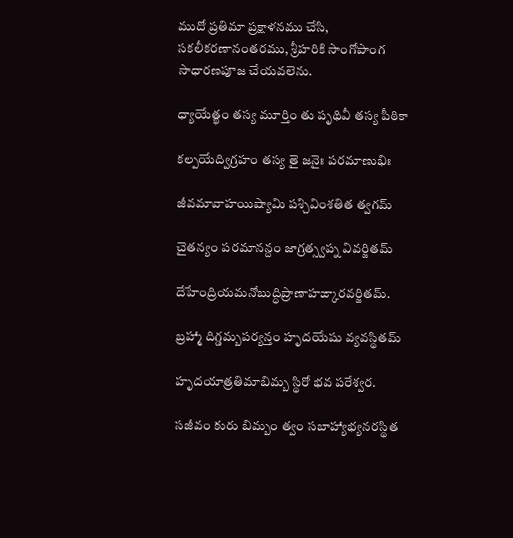ముదో ప్రతిమా ప్రక్షాళనము చేసి, సకలీకరణానంతరము, శ్రీహరికి సాంగోపాంగ సాధారణపూజ చేయవలెను.

ధ్యాయేత్ఖం తస్య మూర్తిం తు పృథివీ తస్య పీఠికా

కల్పయేద్విగ్రహం తస్య తై జనైః పరమాణుభిః

జీవమావాహయిష్యామి పశ్చివింశతిత త్వగమ్

చైతన్యం పరమానన్దం జాగ్రత్స్వప్న వివర్జితమ్

దేహేంద్రియమనోబుద్ధిప్రాణాహఙ్కారవర్జితమ్.

బ్రహ్మా దిగ్డమ్బపర్యన్తం హృదయేషు వ్యవస్థితమ్

హృదయాత్రతిమాబిమ్బ స్థిరో భవ పరేశ్వర.

సజీవం కురు బిమ్బం త్వం సబాహ్యాభ్యనరస్థిత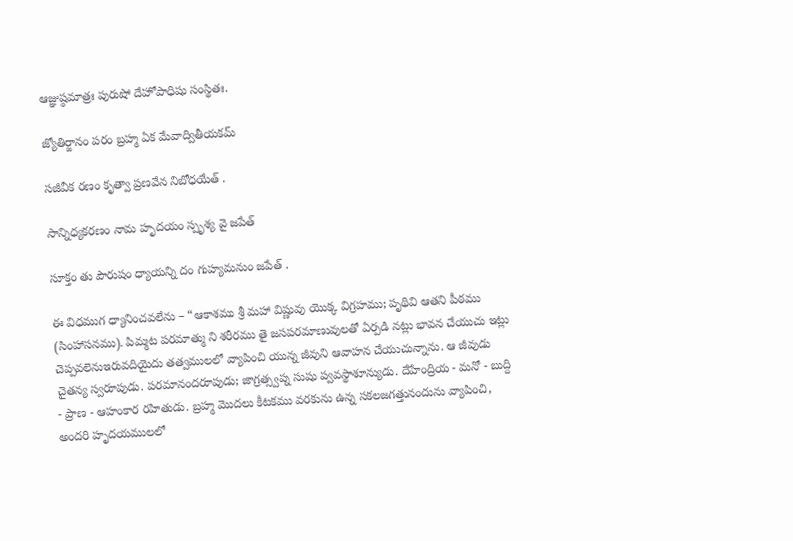ఆజ్ఞుష్ఠమాత్రః పురుషో దేహోపాధిషు సంస్థితః.

జ్యోతిర్జానం పరం బ్రహ్మ ఏక మేవాద్వితీయకమ్

సజీవీక రణం కృత్వా ప్రణవేన నిబోధయేత్ .

సాన్నిధ్యకరణం నామ హృదయం స్పృశ్య వై జపేత్

సూక్తం తు పౌరుషం ధ్యాయన్ని దం గుహ్యమనుం జపేత్ .

ఈ విధముగ ధ్యానించవలేను – “ఆకాశము శ్రీ మహా విష్ణువు యొక్క విగ్రహము; పృథివి ఆతని పీఠము (సింహాసనము). పిమ్మట పరమాత్ము ని శరీరము తై జసపరమాణువులతో ఏర్పడి నట్లు భావన చేయుచు ఇట్లు చెప్పవలెనుఇరువదియైదు తత్వములలో వ్యాపించి యున్న జీవుని ఆవాహన చేయుచున్నాను. ఆ జీవుడు చైతన్య స్వరూపుడు. పరమానందరూపుడు; జాగ్రత్స్వప్న సుషు ప్వవస్థాశూన్యుడు. దేహేంద్రియ - మనో - బుద్ది - ప్రాణ - ఆహంకార రహితుడు. బ్రహ్మ మొదలు కీటకము వరకును ఉన్న సకలజగత్తునందును వ్యాపించి, అందరి హృదయములలో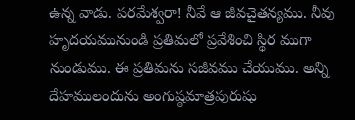ఉన్న వాడు. పరమేశ్వరా! నీవే ఆ జీవచైతన్యము. నీవు హృదయమునుండి ప్రతిమలో ప్రవేశించి స్థిర ముగా నుండుము. ఈ ప్రతిమను సజీవము చేయుము. అన్ని దేహములందును అంగుష్ఠమాత్రపురుషు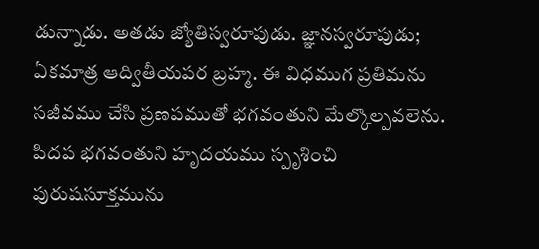డున్నాడు. అతడు జ్యోతిస్వరూపుడు. జ్ఞానస్వరూపుడు; ఏకమాత్ర ఆద్వితీయపర బ్రహ్మ. ఈ విధముగ ప్రతిమను సజీవము చేసి ప్రణపముతో భగవంతుని మేల్కొల్పవలెను. పిదప భగవంతుని హృదయము స్పృశించి పురుషసూక్తమును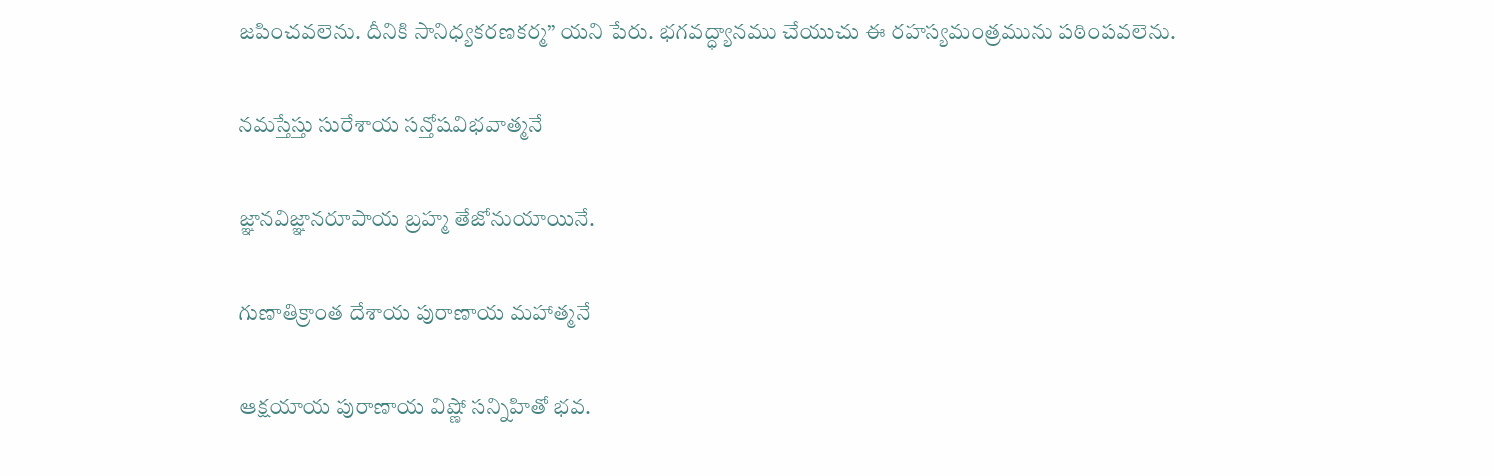జపించవలెను. దీనికి సానిధ్యకరణకర్మ” యని పేరు. భగవద్ధ్యానము చేయుచు ఈ రహస్యమంత్రమును పఠింపవలెను.

నమస్తేస్తు సురేశాయ సన్తోషవిభవాత్మనే

జ్ఞానవిజ్ఞానరూపాయ బ్రహ్మ తేజోనుయాయినే.

గుణాతిక్రాంత దేశాయ పురాణాయ మహాత్మనే

ఆక్షయాయ పురాణాయ విష్ణో సన్నిహితో భవ.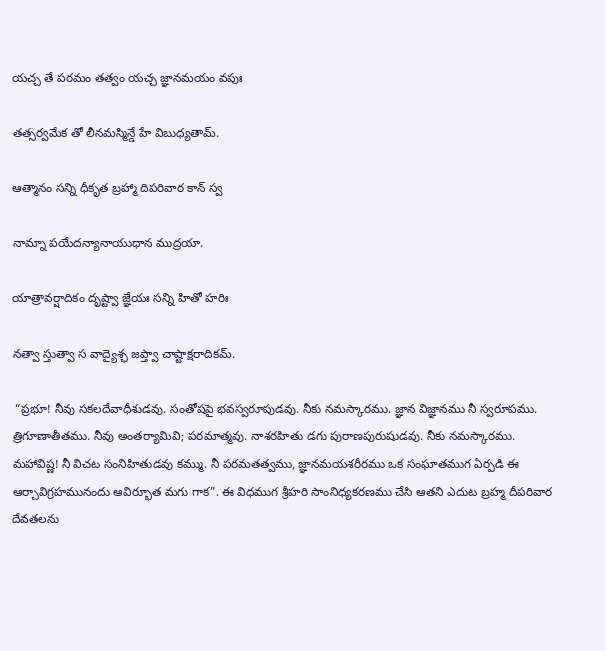యచ్చ తే పరమం తత్వం యచ్చ జ్ఞానమయం వపుః

తత్సర్వమేక తో లీనమస్మిన్డే హే విబుధ్యతామ్.

ఆత్మానం సన్ని ధీకృత బ్రహ్మా దిపరివార కాన్ స్వ

నామ్నా పయేదన్యానాయుధాన ముద్రయా.

యాత్రావర్షాదికం దృష్ట్వా జ్ఞేయః సన్ని హితో హరిః

నత్వా స్తుత్వా స వాద్యైశ్ఛ జప్త్వా చాష్టాక్షరాదికమ్.

 “ప్రభూ! నీవు సకలదేవాధీశుడవు. సంతోషపై భవస్వరూపుడవు. నీకు నమస్కారము. జ్ఞాన విజ్ఞానము నీ స్వరూపము. త్రిగూణాతీతము. నీవు అంతర్యామివి; పరమాత్మవు. నాశరహితు డగు పురాణపురుషుడవు. నీకు నమస్కారము. మహావిష్ణ! నీ విచట సంనిహితుడవు కమ్ము. నీ పరమతత్వము, జ్ఞానమయశరీరము ఒక సంఘాతముగ ఏర్పడి ఈ ఆర్చావిగ్రహమునందు ఆవిర్భూత మగు గాక”. ఈ విధముగ శ్రీహరి సాంనిధ్యకరణము చేసి ఆతని ఎదుట బ్రహ్మ దీపరివార దేవతలను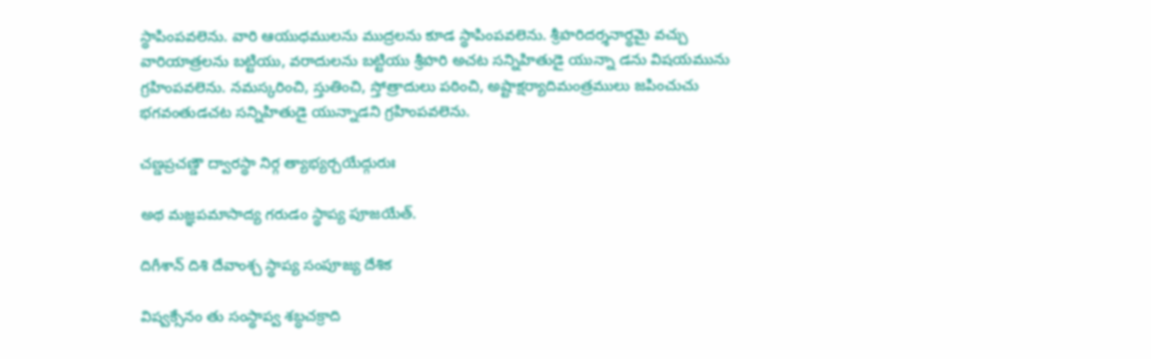స్థాపింపవలెను. వారి ఆయుధములను ముద్రలను కూడ స్థాపింపవలెను. శ్రీహరిదర్శనార్థమై వచ్చు వారియాత్రలను బట్టియు, వరాదులను బట్టియు శ్రీహరి అచట సన్నిహితుడై యున్నా డను విషయమును గ్రహింపవలెను. నమస్కరించి, స్తుతించి, స్తోత్రాదులు పఠించి, అష్టాక్షర్యాదిమంత్రములు జపించుచు భగవంతుడచట సన్నిహితుడై యున్నాడని గ్రహింపవలెను.

చణ్డప్రచణ్డౌ ద్వారస్థా నిర్గ త్యాభ్యర్చయేద్గురుః

అథ మజ్ఞపమాసాద్య గరుడం స్థాప్య పూజయేత్.

దిగీశాన్ దిశి దేవాంశ్చ స్థాప్య సంపూజ్య దేశిక

విష్వక్సేనం తు సంస్థాప్వ శబ్ధచక్రాది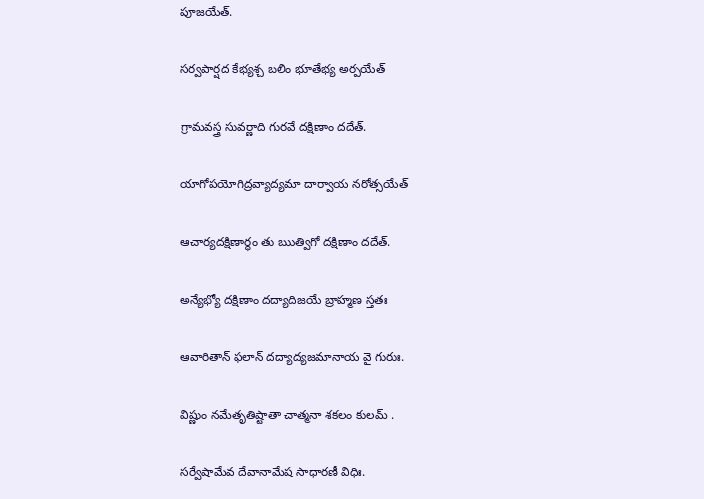పూజయేత్.

సర్వపార్షద కేభ్యశ్చ బలిం భూతేభ్య అర్పయేత్

గ్రామవస్త్ర సువర్ణాది గురవే దక్షిణాం దదేత్.

యాగోపయోగిద్రవ్యాద్యమా దార్వాయ నరోత్సయేత్

ఆచార్యదక్షిణార్థం తు ఋత్విగో దక్షిణాం దదేత్.

అన్యేభ్యో దక్షిణాం దద్యాదిజయే బ్రాహ్మణ స్తతః

ఆవారితాన్ ఫలాన్ దద్యాద్యజమానాయ వై గురుః.

విష్ణుం నమేతృతిష్టాతా చాత్మనా శకలం కులమ్ .

సర్వేషామేవ దేవానామేష సాధారణీ విధిః.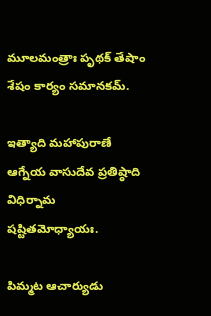మూలమంత్రాః పృథక్ తేషాం శేషం కార్యం సమానకమ్.

ఇత్యాది మహాపురాణే ఆగ్నేయ వాసుదేవ ప్రతిష్ఠాది విధిర్నామ షష్టితమోధ్యాయః.

పిమ్మట ఆచార్యుడు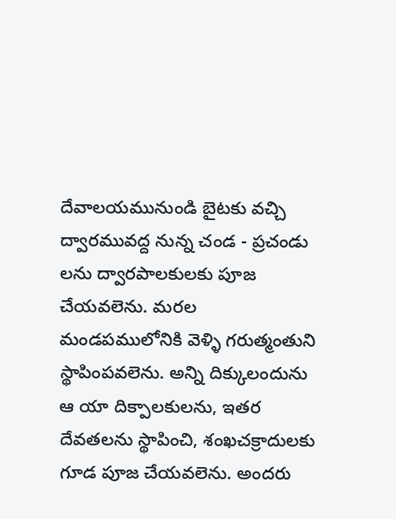దేవాలయమునుండి బైటకు వచ్చి ద్వారమువద్ద నున్న చండ - ప్రచండు లను ద్వారపాలకులకు పూజ చేయవలెను. మరల మండపములోనికి వెళ్ళి గరుత్మంతుని స్థాపింపవలెను. అన్ని దిక్కులందును ఆ యా దిక్పాలకులను, ఇతర దేవతలను స్థాపించి, శంఖచక్రాదులకు గూడ పూజ చేయవలెను. అందరు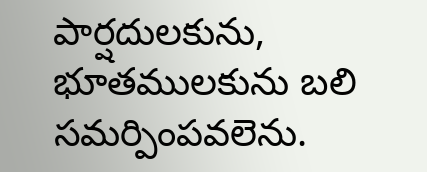పార్షదులకును, భూతములకును బలి సమర్పింపవలెను.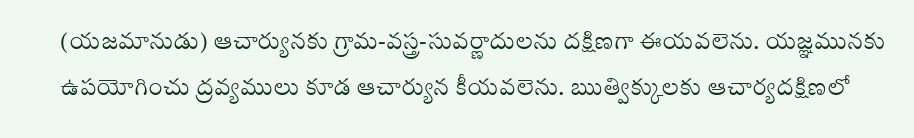(యజమానుడు) ఆచార్యునకు గ్రామ-వస్త్ర-సువర్ణాదులను దక్షిణగా ఈయవలెను. యజ్ఞమునకు ఉపయోగించు ద్రవ్యములు కూడ ఆచార్యున కీయవలెను. ఋత్విక్కులకు ఆచార్యదక్షిణలో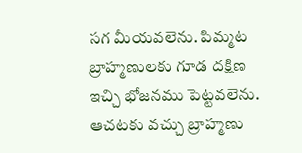సగ మీయవలెను. పిమ్మట బ్రాహ్మణులకు గూడ దక్షిణ ఇచ్చి భోజనము పెట్టవలెను. ఆచటకు వచ్చు బ్రాహ్మణు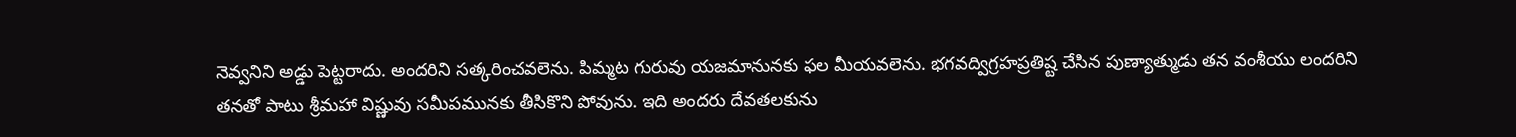నెవ్వనిని అడ్డు పెట్టరాదు. అందరిని సత్కరించవలెను. పిమ్మట గురువు యజమానునకు ఫల మీయవలెను. భగవద్విగ్రహప్రతిష్ట చేసిన పుణ్యాత్ముడు తన వంశీయు లందరిని తనతో పాటు శ్రీమహా విష్ణువు సమీపమునకు తీసికొని పోవును. ఇది అందరు దేవతలకును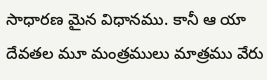సాధారణ మైన విధానము. కానీ ఆ యా దేవతల మూ మంత్రములు మాత్రము వేరు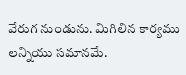వేరుగ నుండును. మిగిలిన కార్యము లన్నియు సమానమే.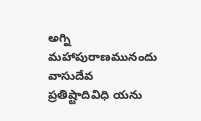అగ్ని మహాపురాణమునందు వాసుదేవ ప్రతిష్టాదివిధి యను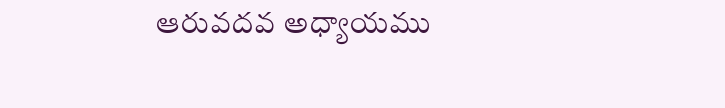ఆరువదవ అధ్యాయము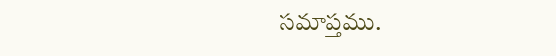సమాప్తము.